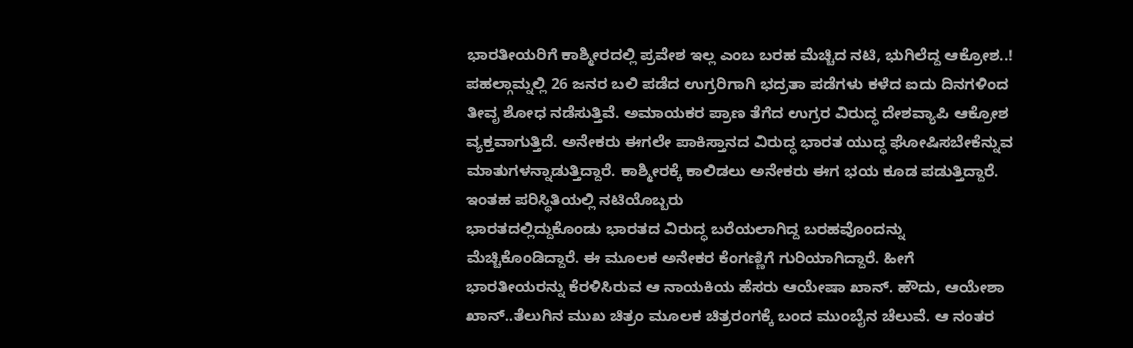ಭಾರತೀಯರಿಗೆ ಕಾಶ್ಮೀರದಲ್ಲಿ ಪ್ರವೇಶ ಇಲ್ಲ ಎಂಬ ಬರಹ ಮೆಚ್ಚಿದ ನಟಿ, ಭುಗಿಲೆದ್ದ ಆಕ್ರೋಶ..!
ಪಹಲ್ಗಾಮ್ನಲ್ಲಿ 26 ಜನರ ಬಲಿ ಪಡೆದ ಉಗ್ರರಿಗಾಗಿ ಭದ್ರತಾ ಪಡೆಗಳು ಕಳೆದ ಐದು ದಿನಗಳಿಂದ ತೀವೃ ಶೋಧ ನಡೆಸುತ್ತಿವೆ. ಅಮಾಯಕರ ಪ್ರಾಣ ತೆಗೆದ ಉಗ್ರರ ವಿರುದ್ಧ ದೇಶವ್ಯಾಪಿ ಆಕ್ರೋಶ ವ್ಯಕ್ತವಾಗುತ್ತಿದೆ. ಅನೇಕರು ಈಗಲೇ ಪಾಕಿಸ್ತಾನದ ವಿರುದ್ಧ ಭಾರತ ಯುದ್ಧ ಘೋಷಿಸಬೇಕೆನ್ನುವ ಮಾತುಗಳನ್ನಾಡುತ್ತಿದ್ದಾರೆ. ಕಾಶ್ಮೀರಕ್ಕೆ ಕಾಲಿಡಲು ಅನೇಕರು ಈಗ ಭಯ ಕೂಡ ಪಡುತ್ತಿದ್ದಾರೆ. ಇಂತಹ ಪರಿಸ್ಥಿತಿಯಲ್ಲಿ ನಟಿಯೊಬ್ಬರು
ಭಾರತದಲ್ಲಿದ್ದುಕೊಂಡು ಭಾರತದ ವಿರುದ್ಧ ಬರೆಯಲಾಗಿದ್ದ ಬರಹವೊಂದನ್ನು ಮೆಚ್ಚಿಕೊಂಡಿದ್ದಾರೆ. ಈ ಮೂಲಕ ಅನೇಕರ ಕೆಂಗಣ್ಣಿಗೆ ಗುರಿಯಾಗಿದ್ದಾರೆ. ಹೀಗೆ ಭಾರತೀಯರನ್ನು ಕೆರಳಿಸಿರುವ ಆ ನಾಯಕಿಯ ಹೆಸರು ಆಯೇಷಾ ಖಾನ್. ಹೌದು, ಆಯೇಶಾ ಖಾನ್..ತೆಲುಗಿನ ಮುಖ ಚಿತ್ರಂ ಮೂಲಕ ಚಿತ್ರರಂಗಕ್ಕೆ ಬಂದ ಮುಂಬೈನ ಚೆಲುವೆ. ಆ ನಂತರ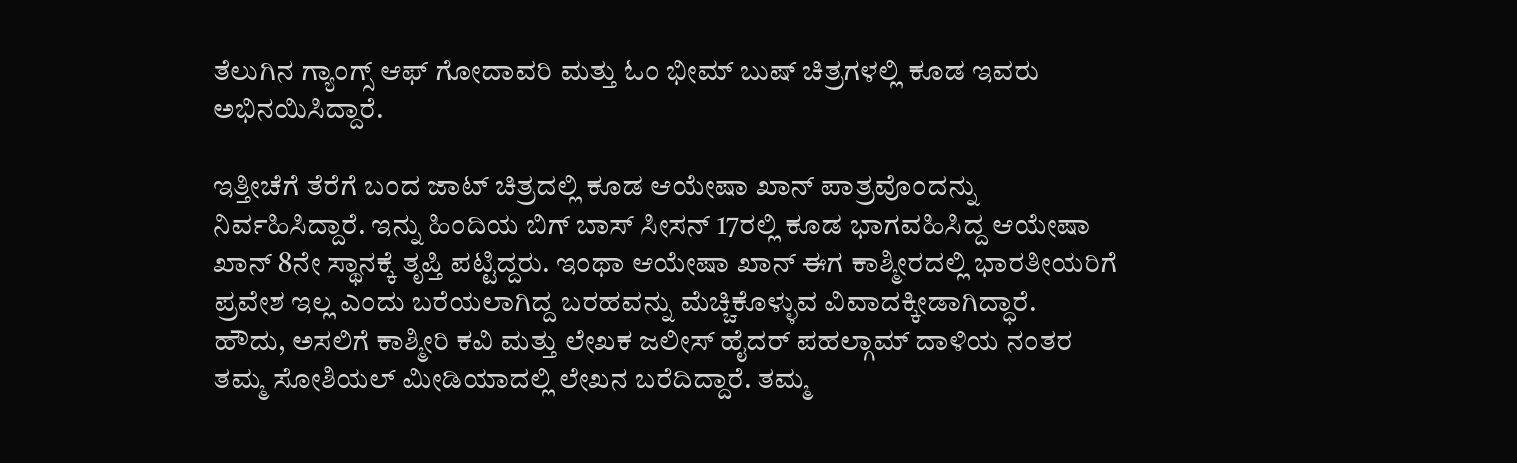ತೆಲುಗಿನ ಗ್ಯಾಂಗ್ಸ್ ಆಫ್ ಗೋದಾವರಿ ಮತ್ತು ಓಂ ಭೀಮ್ ಬುಷ್ ಚಿತ್ರಗಳಲ್ಲಿ ಕೂಡ ಇವರು ಅಭಿನಯಿಸಿದ್ದಾರೆ.

ಇತ್ತೀಚೆಗೆ ತೆರೆಗೆ ಬಂದ ಜಾಟ್ ಚಿತ್ರದಲ್ಲಿ ಕೂಡ ಆಯೇಷಾ ಖಾನ್ ಪಾತ್ರವೊಂದನ್ನು ನಿರ್ವಹಿಸಿದ್ದಾರೆ. ಇನ್ನು ಹಿಂದಿಯ ಬಿಗ್ ಬಾಸ್ ಸೀಸನ್ 17ರಲ್ಲಿ ಕೂಡ ಭಾಗವಹಿಸಿದ್ದ ಆಯೇಷಾ ಖಾನ್ 8ನೇ ಸ್ಥಾನಕ್ಕೆ ತೃಪ್ತಿ ಪಟ್ಟಿದ್ದರು. ಇಂಥಾ ಆಯೇಷಾ ಖಾನ್ ಈಗ ಕಾಶ್ಮೀರದಲ್ಲಿ ಭಾರತೀಯರಿಗೆ ಪ್ರವೇಶ ಇಲ್ಲ ಎಂದು ಬರೆಯಲಾಗಿದ್ದ ಬರಹವನ್ನು ಮೆಚ್ಚಿಕೊಳ್ಳುವ ವಿವಾದಕ್ಕೀಡಾಗಿದ್ಧಾರೆ.
ಹೌದು, ಅಸಲಿಗೆ ಕಾಶ್ಮೀರಿ ಕವಿ ಮತ್ತು ಲೇಖಕ ಜಲೀಸ್ ಹೈದರ್ ಪಹಲ್ಗಾಮ್ ದಾಳಿಯ ನಂತರ ತಮ್ಮ ಸೋಶಿಯಲ್ ಮೀಡಿಯಾದಲ್ಲಿ ಲೇಖನ ಬರೆದಿದ್ದಾರೆ. ತಮ್ಮ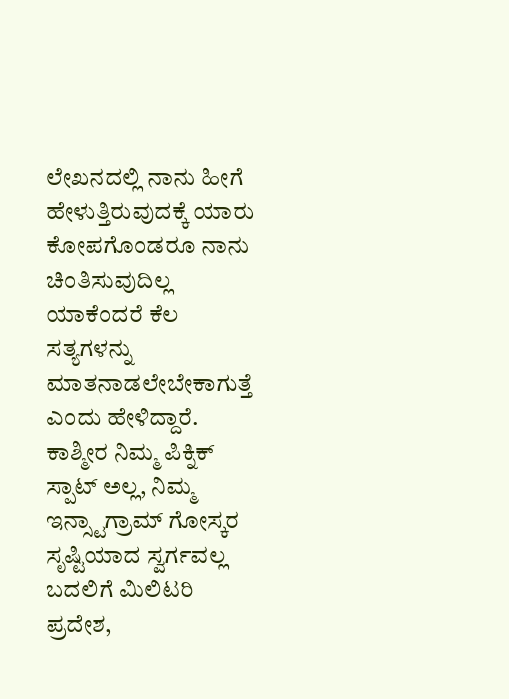ಲೇಖನದಲ್ಲಿ ನಾನು ಹೀಗೆ ಹೇಳುತ್ತಿರುವುದಕ್ಕೆ ಯಾರು ಕೋಪಗೊಂಡರೂ ನಾನು ಚಿಂತಿಸುವುದಿಲ್ಲ ಯಾಕೆಂದರೆ ಕೆಲ ಸತ್ಯಗಳನ್ನು ಮಾತನಾಡಲೇಬೇಕಾಗುತ್ತೆ ಎಂದು ಹೇಳಿದ್ದಾರೆ.
ಕಾಶ್ಮೀರ ನಿಮ್ಮ ಪಿಕ್ನಿಕ್ ಸ್ಪಾಟ್ ಅಲ್ಲ, ನಿಮ್ಮ ಇನ್ಸ್ಟಾಗ್ರಾಮ್ ಗೋಸ್ಕರ ಸೃಷ್ಟಿಯಾದ ಸ್ವರ್ಗವಲ್ಲ ಬದಲಿಗೆ ಮಿಲಿಟರಿ ಪ್ರದೇಶ,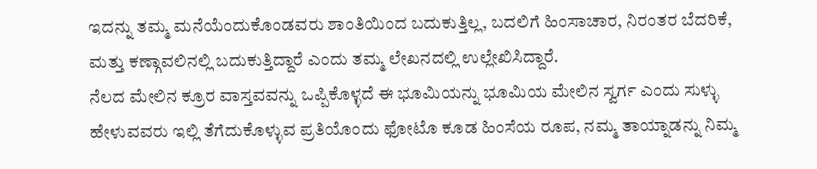ಇದನ್ನು ತಮ್ಮ ಮನೆಯೆಂದುಕೊಂಡವರು ಶಾಂತಿಯಿಂದ ಬದುಕುತ್ತಿಲ್ಲ, ಬದಲಿಗೆ ಹಿಂಸಾಚಾರ, ನಿರಂತರ ಬೆದರಿಕೆ, ಮತ್ತು ಕಣ್ಗಾವಲಿನಲ್ಲಿ ಬದುಕುತ್ತಿದ್ದಾರೆ ಎಂದು ತಮ್ಮ ಲೇಖನದಲ್ಲಿ ಉಲ್ಲೇಖಿಸಿದ್ದಾರೆ.
ನೆಲದ ಮೇಲಿನ ಕ್ರೂರ ವಾಸ್ತವವನ್ನು ಒಪ್ಪಿಕೊಳ್ಳದೆ ಈ ಭೂಮಿಯನ್ನು ಭೂಮಿಯ ಮೇಲಿನ ಸ್ವರ್ಗ ಎಂದು ಸುಳ್ಳು ಹೇಳುವವರು ಇಲ್ಲಿ ತೆಗೆದುಕೊಳ್ಳುವ ಪ್ರತಿಯೊಂದು ಫೋಟೊ ಕೂಡ ಹಿಂಸೆಯ ರೂಪ, ನಮ್ಮ ತಾಯ್ನಾಡನ್ನು ನಿಮ್ಮ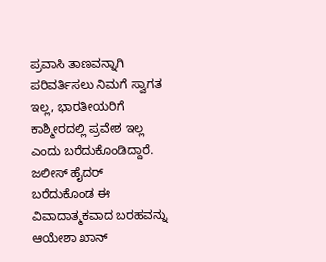ಪ್ರವಾಸಿ ತಾಣವನ್ನಾಗಿ ಪರಿವರ್ತಿಸಲು ನಿಮಗೆ ಸ್ವಾಗತ ಇಲ್ಲ, ಭಾರತೀಯರಿಗೆ ಕಾಶ್ಮೀರದಲ್ಲಿ ಪ್ರವೇಶ ಇಲ್ಲ ಎಂದು ಬರೆದುಕೊಂಡಿದ್ದಾರೆ.
ಜಲೀಸ್ ಹೈದರ್ ಬರೆದುಕೊಂಡ ಈ ವಿವಾದಾತ್ಮಕವಾದ ಬರಹವನ್ನು ಆಯೇಶಾ ಖಾನ್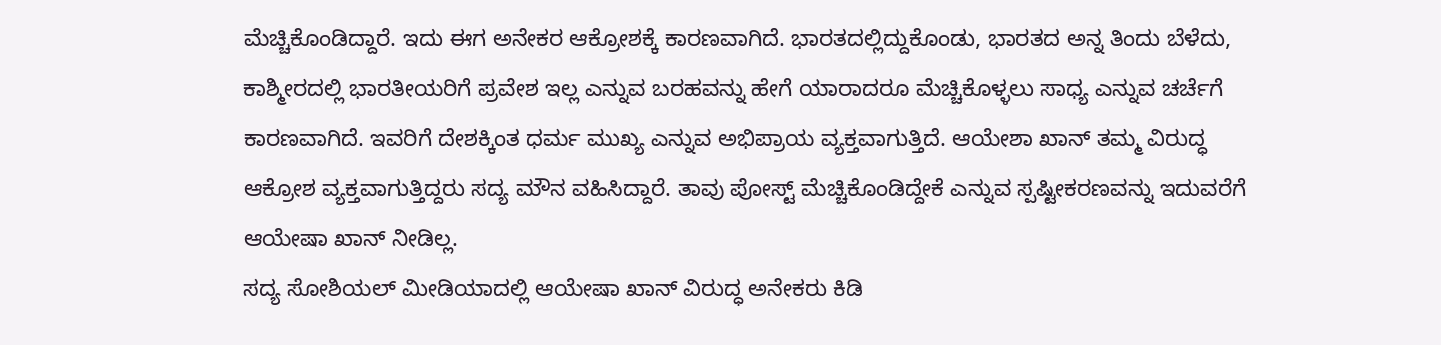ಮೆಚ್ಚಿಕೊಂಡಿದ್ದಾರೆ. ಇದು ಈಗ ಅನೇಕರ ಆಕ್ರೋಶಕ್ಕೆ ಕಾರಣವಾಗಿದೆ. ಭಾರತದಲ್ಲಿದ್ದುಕೊಂಡು, ಭಾರತದ ಅನ್ನ ತಿಂದು ಬೆಳೆದು, ಕಾಶ್ಮೀರದಲ್ಲಿ ಭಾರತೀಯರಿಗೆ ಪ್ರವೇಶ ಇಲ್ಲ ಎನ್ನುವ ಬರಹವನ್ನು ಹೇಗೆ ಯಾರಾದರೂ ಮೆಚ್ಚಿಕೊಳ್ಳಲು ಸಾಧ್ಯ ಎನ್ನುವ ಚರ್ಚೆಗೆ ಕಾರಣವಾಗಿದೆ. ಇವರಿಗೆ ದೇಶಕ್ಕಿಂತ ಧರ್ಮ ಮುಖ್ಯ ಎನ್ನುವ ಅಭಿಪ್ರಾಯ ವ್ಯಕ್ತವಾಗುತ್ತಿದೆ. ಆಯೇಶಾ ಖಾನ್ ತಮ್ಮ ವಿರುದ್ಧ ಆಕ್ರೋಶ ವ್ಯಕ್ತವಾಗುತ್ತಿದ್ದರು ಸದ್ಯ ಮೌನ ವಹಿಸಿದ್ದಾರೆ. ತಾವು ಪೋಸ್ಟ್ ಮೆಚ್ಚಿಕೊಂಡಿದ್ದೇಕೆ ಎನ್ನುವ ಸ್ಪಷ್ಟೀಕರಣವನ್ನು ಇದುವರೆಗೆ ಆಯೇಷಾ ಖಾನ್ ನೀಡಿಲ್ಲ.
ಸದ್ಯ ಸೋಶಿಯಲ್ ಮೀಡಿಯಾದಲ್ಲಿ ಆಯೇಷಾ ಖಾನ್ ವಿರುದ್ಧ ಅನೇಕರು ಕಿಡಿ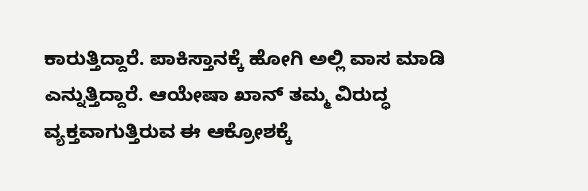ಕಾರುತ್ತಿದ್ದಾರೆ. ಪಾಕಿಸ್ತಾನಕ್ಕೆ ಹೋಗಿ ಅಲ್ಲಿ ವಾಸ ಮಾಡಿ ಎನ್ನುತ್ತಿದ್ದಾರೆ. ಆಯೇಷಾ ಖಾನ್ ತಮ್ಮ ವಿರುದ್ಧ ವ್ಯಕ್ತವಾಗುತ್ತಿರುವ ಈ ಆಕ್ರೋಶಕ್ಕೆ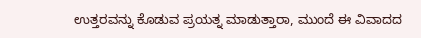ಉತ್ತರವನ್ನು ಕೊಡುವ ಪ್ರಯತ್ನ ಮಾಡುತ್ತಾರಾ, ಮುಂದೆ ಈ ವಿವಾದದ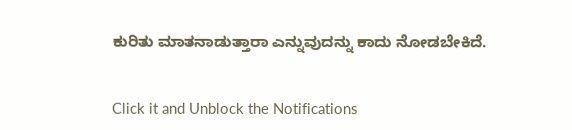ಕುರಿತು ಮಾತನಾಡುತ್ತಾರಾ ಎನ್ನುವುದನ್ನು ಕಾದು ನೋಡಬೇಕಿದೆ.


Click it and Unblock the Notifications